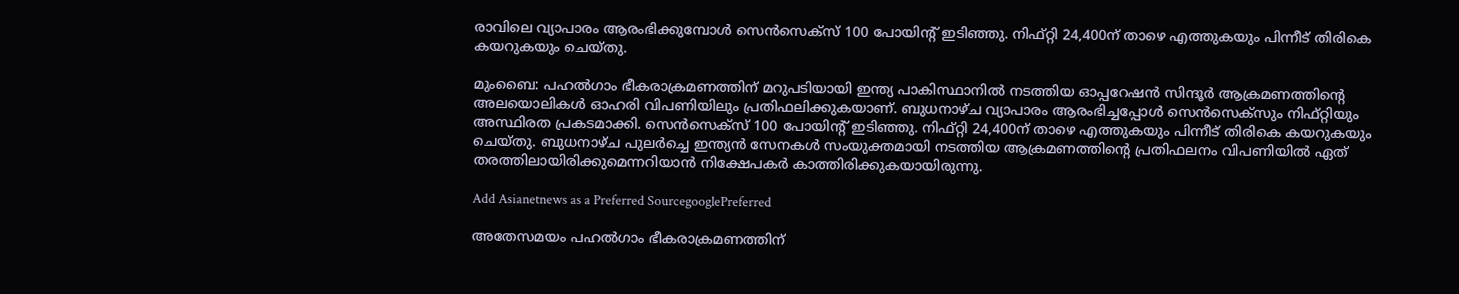രാവിലെ വ്യാപാരം ആരംഭിക്കുമ്പോൾ സെൻസെക്സ് 100 പോയിന്റ് ഇടിഞ്ഞു. നിഫ്റ്റി 24,400ന് താഴെ എത്തുകയും പിന്നീട് തിരികെ കയറുകയും ചെയ്തു.

മുംബൈ: പഹൽഗാം ഭീകരാക്രമണത്തിന് മറുപടിയായി ഇന്ത്യ പാകിസ്ഥാനിൽ നടത്തിയ ഓപ്പറേഷൻ സിന്ദൂർ ആക്രമണത്തിന്റെ അലയൊലികൾ ഓഹരി വിപണിയിലും പ്രതിഫലിക്കുകയാണ്. ബുധനാഴ്ച വ്യാപാരം ആരംഭിച്ചപ്പോൾ സെൻസെക്സും നിഫ്റ്റിയും അസ്ഥിരത പ്രകടമാക്കി. സെൻസെക്സ് 100 പോയിന്റ് ഇടിഞ്ഞു. നിഫ്റ്റി 24,400ന് താഴെ എത്തുകയും പിന്നീട് തിരികെ കയറുകയും ചെയ്തു. ബുധനാഴ്ച പുലർച്ചെ ഇന്ത്യൻ സേനകൾ സംയുക്തമായി നടത്തിയ ആക്രമണത്തിന്റെ പ്രതിഫലനം വിപണിയിൽ ഏത് തരത്തിലായിരിക്കുമെന്നറിയാൻ നിക്ഷേപകർ കാത്തിരിക്കുകയായിരുന്നു.

Add Asianetnews as a Preferred SourcegooglePreferred

അതേസമയം പഹൽഗാം ഭീകരാക്രമണത്തിന്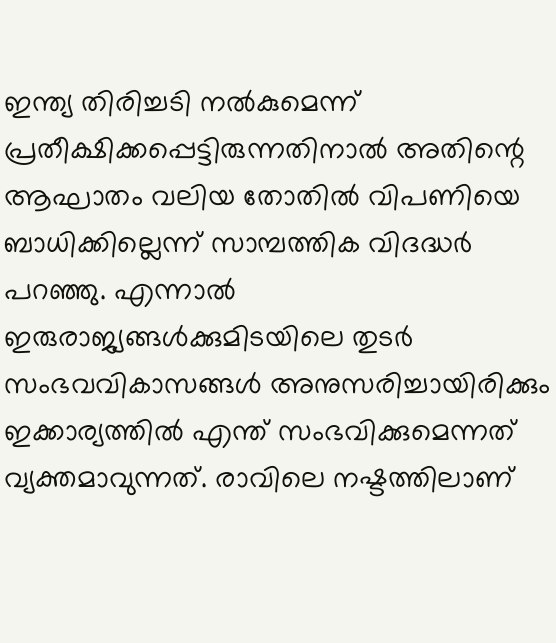ഇന്ത്യ തിരിച്ചടി നൽകുമെന്ന് പ്രതീക്ഷിക്കപ്പെട്ടിരുന്നതിനാൽ അതിന്റെ ആഘാതം വലിയ തോതിൽ വിപണിയെ ബാധിക്കില്ലെന്ന് സാമ്പത്തിക വിദദ്ധർ പറഞ്ഞു. എന്നാൽ ഇരുരാജ്യങ്ങൾക്കുമിടയിലെ തുടർ സംഭവവികാസങ്ങൾ അനുസരിച്ചായിരിക്കും ഇക്കാര്യത്തിൽ എന്ത് സംഭവിക്കുമെന്നത് വ്യക്തമാവുന്നത്. രാവിലെ നഷ്ടത്തിലാണ്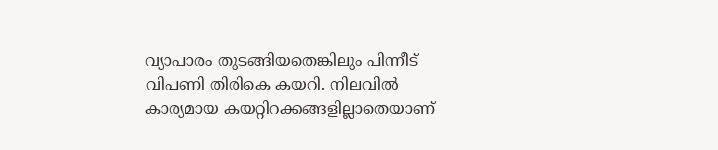വ്യാപാരം തുടങ്ങിയതെങ്കിലും പിന്നീട് വിപണി തിരികെ കയറി. നിലവിൽ കാര്യമായ കയറ്റിറക്കങ്ങളില്ലാതെയാണ്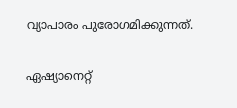വ്യാപാരം പുരോഗമിക്കുന്നത്.

ഏഷ്യാനെറ്റ്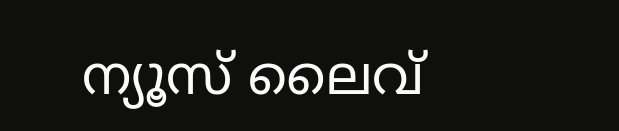ന്യൂസ് ലൈവ്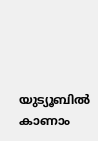യുട്യൂബിൽ കാണാം